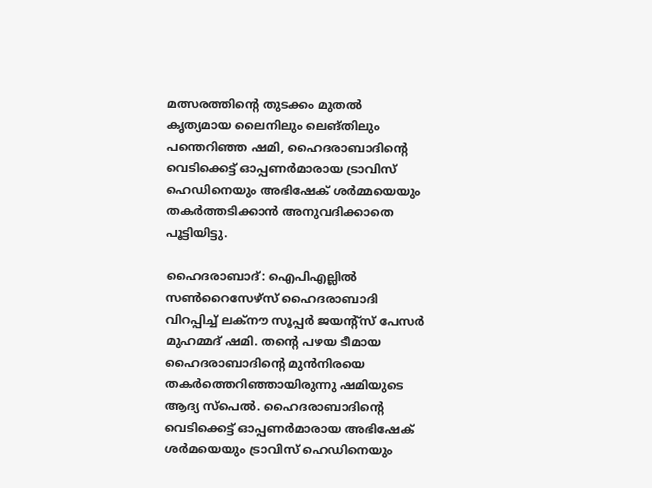മത്സരത്തിന്‍റെ തുടക്കം മുതൽ കൃത്യമായ ലൈനിലും ലെങ്തിലും പന്തെറിഞ്ഞ ഷമി, ഹൈദരാബാദിന്‍റെ വെടിക്കെട്ട് ഓപ്പണർമാരായ ട്രാവിസ് ഹെഡിനെയും അഭിഷേക് ശർമ്മയെയും തകര്‍ത്തടിക്കാന്‍ അനുവദിക്കാതെ പൂട്ടിയിട്ടു.

ഹൈദരാബാദ്: ഐപിഎല്ലിൽ സൺറൈസേഴ്‌സ് ഹൈദരാബാദി വിറപ്പിച്ച് ലക്നൗ സൂപ്പർ ജയന്റ്‌സ് പേസര്‍ മുഹമ്മദ് ഷമി. തന്‍റെ പഴയ ടീമായ ഹൈദരാബാദിന്‍റെ മുൻനിരയെ തകർത്തെറിഞ്ഞായിരുന്നു ഷമിയുടെ ആദ്യ സ്പെല്‍. ഹൈദരാബാദിന്‍റെ വെടിക്കെട്ട് ഓപ്പണര്‍മാരായ അഭിഷേക് ശര്‍മയെയും ട്രാവിസ് ഹെഡിനെയും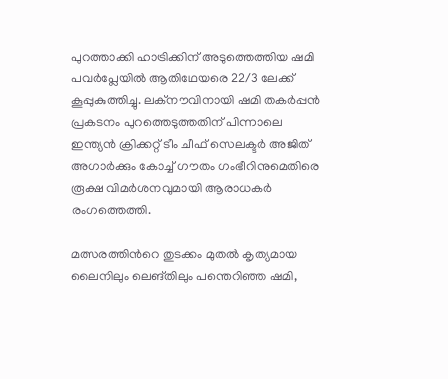പുറത്താക്കി ഹാട്രിക്കിന് അടുത്തെത്തിയ ഷമി പവർപ്ലേയിൽ ആതിഥേയരെ 22/3 ലേക്ക് കൂപ്പുകുത്തിച്ചു. ലക്നൗവിനായി ഷമി തകർപ്പൻ പ്രകടനം പുറത്തെടുത്തതിന് പിന്നാലെ ഇന്ത്യൻ ക്രിക്കറ്റ് ടീം ചീഫ് സെലക്ടര്‍ അജിത് അഗാര്‍ക്കും കോച്ച് ഗൗതം ഗംഭീറിനുമെതിരെ രൂക്ഷ വിമര്‍ശനവുമായി ആരാധകർ രംഗത്തെത്തി.

മത്സരത്തിന്‍റെ തുടക്കം മുതൽ കൃത്യമായ ലൈനിലും ലെങ്തിലും പന്തെറിഞ്ഞ ഷമി,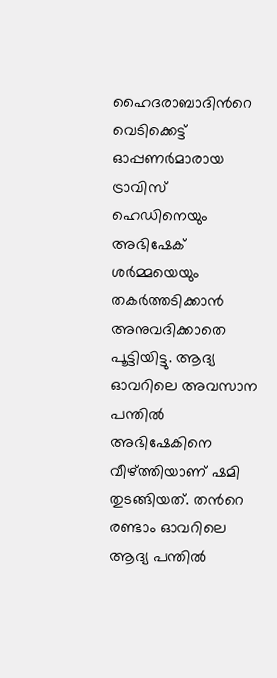ഹൈദരാബാദിന്‍റെ വെടിക്കെട്ട് ഓപ്പണർമാരായ ട്രാവിസ് ഹെഡിനെയും അഭിഷേക് ശർമ്മയെയും തകര്‍ത്തടിക്കാന്‍ അനുവദിക്കാതെ പൂട്ടിയിട്ടു. ആദ്യ ഓവറിലെ അവസാന പന്തില്‍ അഭിഷേകിനെ വീഴ്ത്തിയാണ് ഷമി തുടങ്ങിയത്. തന്‍റെ രണ്ടാം ഓവറിലെ ആദ്യ പന്തില്‍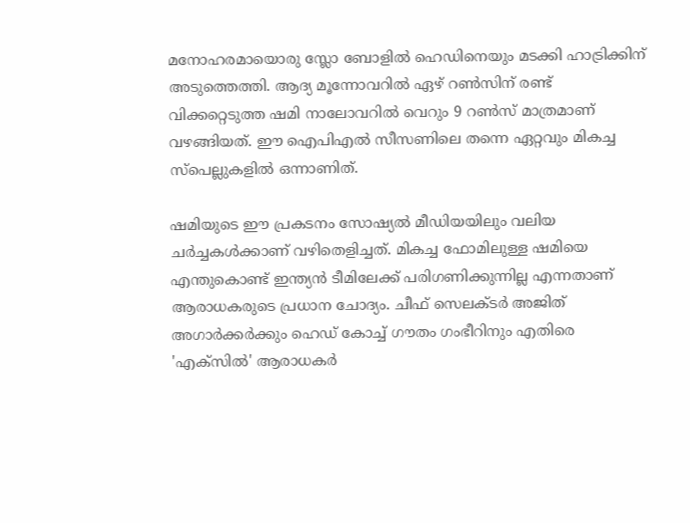മനോഹരമായൊരു സ്ലോ ബോളില്‍ ഹെഡിനെയും മടക്കി ഹാട്രിക്കിന് അടുത്തെത്തി. ആദ്യ മൂന്നോവറില്‍ ഏഴ് റണ്‍സിന് രണ്ട് വിക്കറ്റെടുത്ത ഷമി നാലോവറിൽ വെറും 9 റൺസ് മാത്രമാണ് വഴങ്ങിയത്. ഈ ഐപിഎൽ സീസണിലെ തന്നെ ഏറ്റവും മികച്ച സ്പെല്ലുകളിൽ ഒന്നാണിത്.

ഷമിയുടെ ഈ പ്രകടനം സോഷ്യൽ മീഡിയയിലും വലിയ ചർച്ചകൾക്കാണ് വഴിതെളിച്ചത്. മികച്ച ഫോമിലുള്ള ഷമിയെ എന്തുകൊണ്ട് ഇന്ത്യൻ ടീമിലേക്ക് പരിഗണിക്കുന്നില്ല എന്നതാണ് ആരാധകരുടെ പ്രധാന ചോദ്യം. ചീഫ് സെലക്ടർ അജിത് അഗാർക്കർക്കും ഹെഡ് കോച്ച് ഗൗതം ഗംഭീറിനും എതിരെ 'എക്സിൽ' ആരാധകർ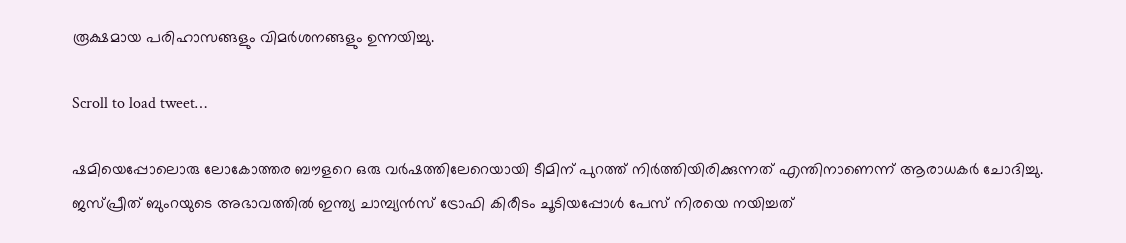രൂക്ഷമായ പരിഹാസങ്ങളും വിമർശനങ്ങളും ഉന്നയിച്ചു.

Scroll to load tweet…

ഷമിയെപ്പോലൊരു ലോകോത്തര ബൗളറെ ഒരു വർഷത്തിലേറെയായി ടീമിന് പുറത്ത് നിർത്തിയിരിക്കുന്നത് എന്തിനാണെന്ന് ആരാധകർ ചോദിച്ചു. ജസ്പ്രീത് ബുംറയുടെ അഭാവത്തിൽ ഇന്ത്യ ചാമ്പ്യൻസ് ട്രോഫി കിരീടം ചൂടിയപ്പോൾ പേസ് നിരയെ നയിച്ചത്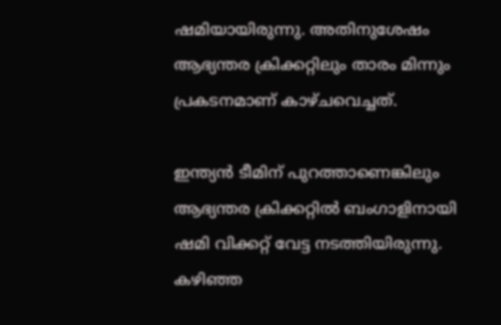ഷമിയായിരുന്നു. അതിനുശേഷം ആഭ്യന്തര ക്രിക്കറ്റിലും താരം മിന്നും പ്രകടനമാണ് കാഴ്ചവെച്ചത്.

ഇന്ത്യൻ ടീമിന് പുറത്താണെങ്കിലും ആഭ്യന്തര ക്രിക്കറ്റിൽ ബംഗാളിനായി ഷമി വിക്കറ്റ് വേട്ട നടത്തിയിരുന്നു. കഴിഞ്ഞ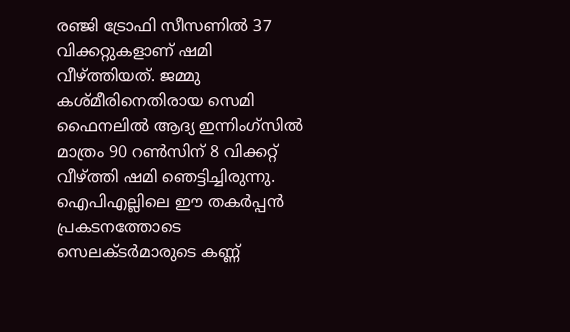രഞ്ജി ട്രോഫി സീസണിൽ 37 വിക്കറ്റുകളാണ് ഷമി വീഴ്ത്തിയത്. ജമ്മു കശ്മീരിനെതിരായ സെമി ഫൈനലിൽ ആദ്യ ഇന്നിംഗ്‌സിൽ മാത്രം 90 റൺസിന് 8 വിക്കറ്റ് വീഴ്ത്തി ഷമി ഞെട്ടിച്ചിരുന്നു. ഐപിഎല്ലിലെ ഈ തകർപ്പൻ പ്രകടനത്തോടെ സെലക്ടർമാരുടെ കണ്ണ്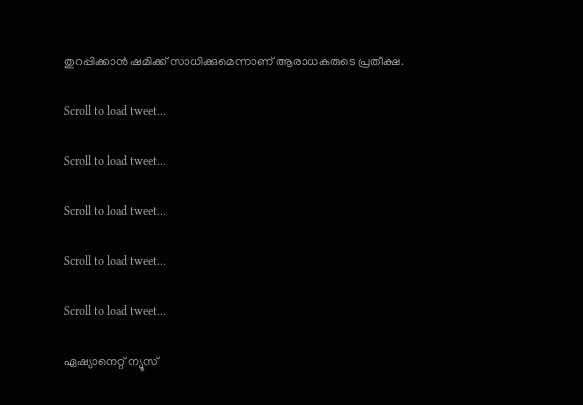തുറപ്പിക്കാൻ ഷമിക്ക് സാധിക്കുമെന്നാണ് ആരാധകരുടെ പ്രതീക്ഷ.

Scroll to load tweet…

Scroll to load tweet…

Scroll to load tweet…

Scroll to load tweet…

Scroll to load tweet…

ഏഷ്യാനെറ്റ് ന്യൂസ്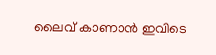ലൈവ് കാണാന്‍ ഇവിടെ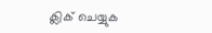ക്ലിക് ചെയ്യുക